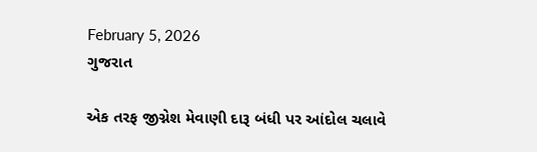February 5, 2026
ગુજરાત

એક તરફ જીગ્નેશ મેવાણી દારૂ બંધી પર આંદોલ ચલાવે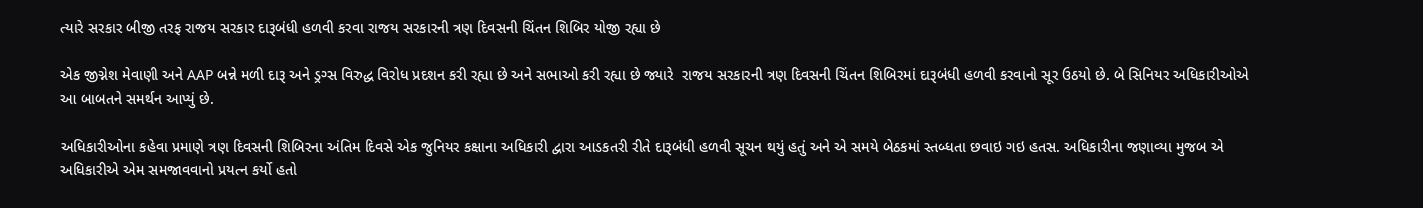ત્યારે સરકાર બીજી તરફ રાજય સરકાર દારૂબંધી હળવી કરવા રાજય સરકારની ત્રણ દિવસની ચિંતન શિબિર યોજી રહ્યા છે

એક જીગ્નેશ મેવાણી અને AAP બન્ને મળી દારૂ અને ડ્રગ્સ વિરુદ્ધ વિરોધ પ્રદશન કરી રહ્યા છે અને સભાઓ કરી રહ્યા છે જ્યારે  રાજય સરકારની ત્રણ દિવસની ચિંતન શિબિરમાં દારૂબંધી હળવી કરવાનો સૂર ઉઠયો છે. બે સિનિયર અધિકારીઓએ આ બાબતને સમર્થન આપ્‍યું છે.

અધિકારીઓના કહેવા પ્રમાણે ત્રણ દિવસની શિબિરના અંતિમ દિવસે એક જુનિયર કક્ષાના અધિકારી દ્વારા આડકતરી રીતે દારૂબંધી હળવી સૂચન થયું હતું અને એ સમયે બેઠકમાં સ્‍તબ્‍ધતા છવાઇ ગઇ હતસ. અધિકારીના જણાવ્‍યા મુજબ એ અધિકારીએ એમ સમજાવવાનો પ્રયત્‍ન કર્યો હતો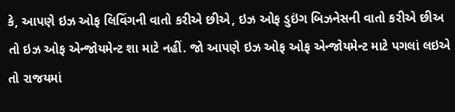કે, આપણે ઇઝ ઓફ લિવિંગની વાતો કરીએ છીએ, ઇઝ ઓફ ડુઇંગ બિઝનેસની વાતો કરીએ છીઅ તો ઇઝ ઓફ એન્‍જોયમેન્‍ટ શા માટે નહીં. જો આપણે ઇઝ ઓફ ઓફ એન્‍જોયમેન્‍ટ માટે પગલાં લઇએ તો રાજયમાં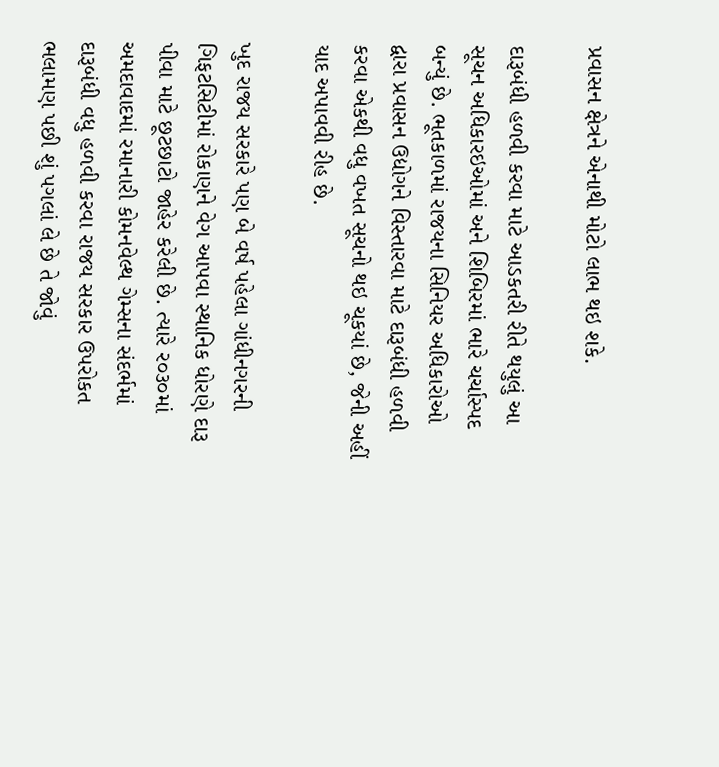પ્રવાસન ક્ષેત્રને એનાથી મોટો લાભ થઇ શકે.

દારૂબંધી હળવી કરવા માટે આડકતરી રીતે થયુલું આ સૂચન અધિકારઇઓમાં અને શિબિરમાં ભારે ચર્ચાસ્‍પદ બન્‍યું છે. ભૂતકાળમાં રાજયના સિનિયર અધિકારોઓ દ્વારા પ્રવાસન ઉદ્યોગને વિસ્‍તારવા માટે દારૂબંધી હળવી કરવા એકથી વધુ વખત સૂચનો થઇ ચૂકયાં છે, જેની અહીં યાદ અપાવવી રીહ છે.

ખુદ રાજય સરકારે પણ બે વર્ષ પહેલા ગાંધીનગરની ગિફટસિટીમાં રોકાણને વેગ આપવા સ્‍થાનિક ધોરણે દારૂ પીવા માટે છૂટછાટો જાહેર કરેલી છે. ત્‍યારે ર૦૩૦માં અમદાવાદમાં રમાનારી કોમનવેલ્‍થ ગેમ્‍સના સંદર્ભમાં દારૂબંધી વધુ હળવી કરવા રાજય સરકાર ઉપરોકત ભલામણ પછી શું પગલાં લે છે તે જોવું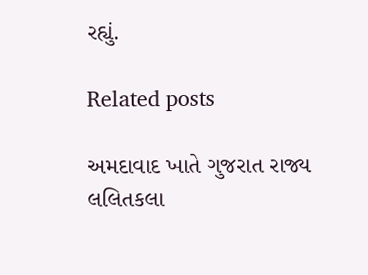રહ્યું.

Related posts

અમદાવાદ ખાતે ગુજરાત રાજ્ય લલિતકલા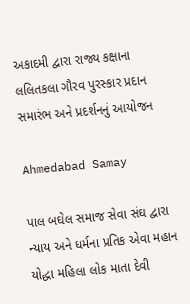અકાદમી દ્વારા રાજ્ય કક્ષાના લલિતકલા ગૌરવ પુરસ્કાર પ્રદાન સમારંભ અને પ્રદર્શનનું આયોજન

Ahmedabad Samay

પાલ બઘેલ સમાજ સેવા સંઘ દ્વારા ન્યાય અને ધર્મના પ્રતિક એવા મહાન યોદ્ધા મહિલા લોક માતા દેવી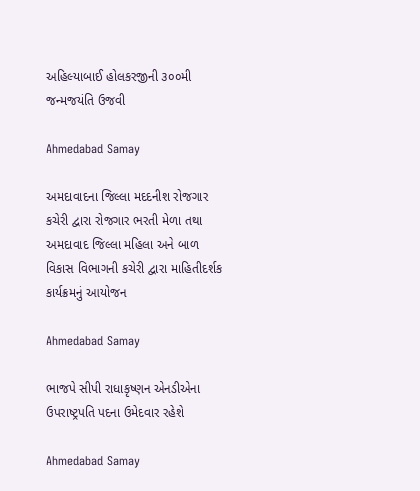અહિલ્યાબાઈ હોલકરજીની ૩૦૦મી જન્મજયંતિ ઉજવી

Ahmedabad Samay

અમદાવાદના જિલ્લા મદદનીશ રોજગાર કચેરી દ્વારા રોજગાર ભરતી મેળા તથા અમદાવાદ જિલ્લા મહિલા અને બાળ વિકાસ વિભાગની કચેરી દ્વારા માહિતીદર્શક કાર્યક્રમનું આયોજન

Ahmedabad Samay

ભાજપે સીપી રાધાકૃષ્ણન એનડીએના ઉપરાષ્ટ્રપતિ પદના ઉમેદવાર રહેશે

Ahmedabad Samay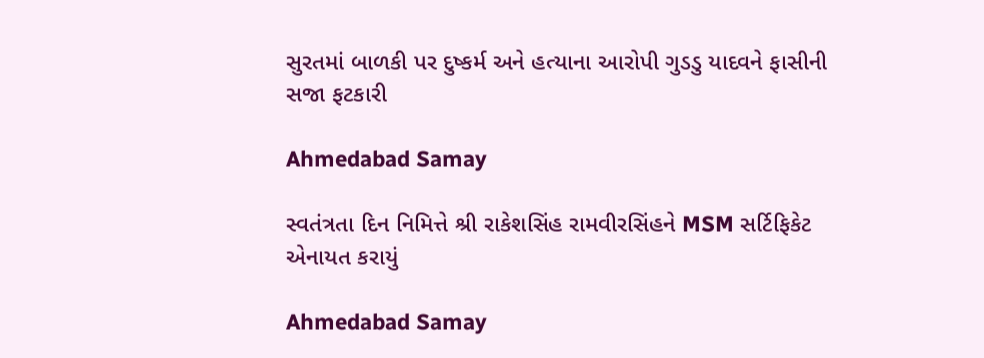સુરતમાં બાળકી પર દુષ્કર્મ અને હત્યાના આરોપી ગુડડુ યાદવને ફાસીની સજા ફટકારી

Ahmedabad Samay

સ્વતંત્રતા દિન નિમિત્તે શ્રી રાકેશસિંહ રામવીરસિંહને MSM સર્ટિફિકેટ એનાયત કરાયું

Ahmedabad Samay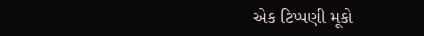એક ટિપ્પણી મૂકો